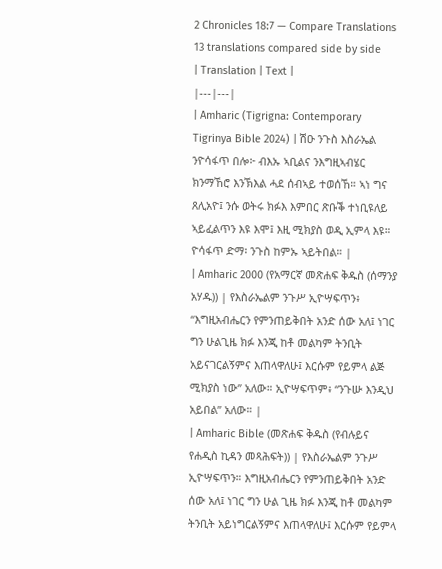2 Chronicles 18:7 — Compare Translations
13 translations compared side by side
| Translation | Text |
|---|---|
| Amharic (Tigrigna: Contemporary Tigrinya Bible 2024) | ሽዑ ንጉስ እስራኤል ንዮሳፋጥ በሎ፦ ብእኡ ኣቢልና ንእግዚኣብሄር ክንማኸሮ እንኽእል ሓደ ሰብኣይ ተወሰኸ። ኣነ ግና ጸሊአዮ፤ ንሱ ወትሩ ክፉእ እምበር ጽቡቕ ተነቢዩለይ ኣይፈልጥን እዩ እሞ፤ እዚ ሚክያስ ወዲ ኢምላ እዩ። ዮሳፋጥ ድማ፡ ንጉስ ከምኡ ኣይትበል። |
| Amharic 2000 (የአማርኛ መጽሐፍ ቅዱስ (ሰማንያ አሃዱ)) | የእስራኤልም ንጉሥ ኢዮሣፍጥን፥ “እግዚአብሔርን የምንጠይቅበት አንድ ሰው አለ፤ ነገር ግን ሁልጊዜ ክፉ እንጂ ከቶ መልካም ትንቢት አይናገርልኝምና እጠላዋለሁ፤ እርሱም የይምላ ልጅ ሚክያስ ነው” አለው። ኢዮሣፍጥም፥ “ንጉሡ እንዲህ አይበል” አለው። |
| Amharic Bible (መጽሐፍ ቅዱስ (የብሉይና የሐዲስ ኪዳን መጻሕፍት)) | የእስራኤልም ንጉሥ ኢዮሣፍጥን። እግዚአብሔርን የምንጠይቅበት አንድ ሰው አለ፤ ነገር ግን ሁል ጊዜ ክፉ እንጂ ከቶ መልካም ትንቢት አይነግርልኝምና እጠላዋለሁ፤ እርሱም የይምላ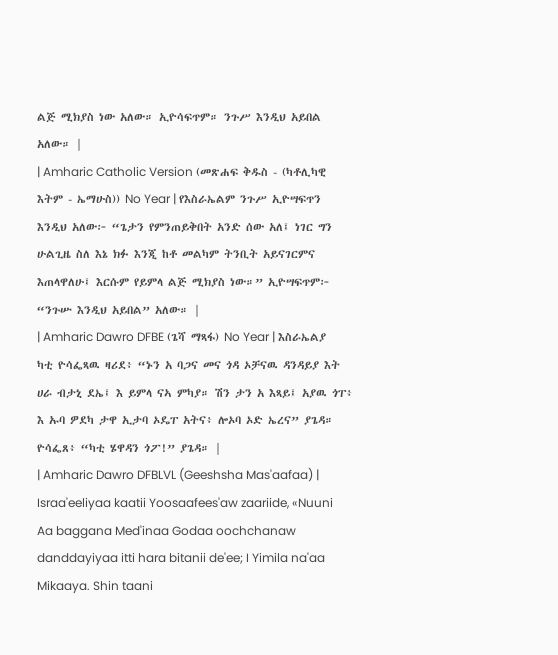ልጅ ሚክያስ ነው አለው። ኢዮሳፍጥም። ንጉሥ እንዲህ አይበል አለው። |
| Amharic Catholic Version (መጽሐፍ ቅዱስ - (ካቶሊካዊ እትም - ኤማሁስ)) No Year | የእስራኤልም ንጉሥ ኢዮሣፍጥን እንዲህ አለው፦ “ጌታን የምንጠይቅበት አንድ ሰው አለ፤ ነገር ግን ሁልጊዜ ስለ እኔ ክፉ እንጂ ከቶ መልካም ትንቢት አይናገርምና እጠላዋለሁ፤ እርሱም የይምላ ልጅ ሚክያስ ነው።” ኢዮሣፍጥም፦ “ንጉሡ እንዲህ አይበል” አለው። |
| Amharic Dawro DFBE (ጌሻ ማጻፋ) No Year | እስራኤልያ ካቲ ዮሳፌጻዉ ዛሪደ፥ “ኑን አ ባጋና መና ጎዳ ኦቻናዉ ዳንዳይያ እት ሀራ ብታኒ ደኤ፤ እ ይምላ ናኣ ምካያ። ሽን ታን አ እጻይ፤ አያዉ ጎፐ፥ እ ኡባ ዎደካ ታዋ ኢታባ ኦዴፐ አትና፥ ሎኦባ ኦድ ኤረና” ያጌዳ። ዮሳፌጸ፥ “ካቲ ሄዋዳን ጎፖ!” ያጌዳ። |
| Amharic Dawro DFBLVL (Geeshsha Mas'aafaa) | Israa'eeliyaa kaatii Yoosaafees'aw zaariide, «Nuuni Aa baggana Med'inaa Godaa oochchanaw danddayiyaa itti hara bitanii de'ee; I Yimila na'aa Mikaaya. Shin taani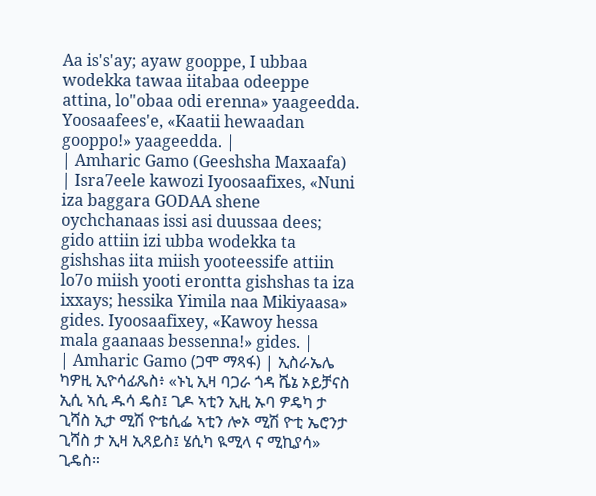Aa is's'ay; ayaw gooppe, I ubbaa wodekka tawaa iitabaa odeeppe attina, lo"obaa odi erenna» yaageedda. Yoosaafees'e, «Kaatii hewaadan gooppo!» yaageedda. |
| Amharic Gamo (Geeshsha Maxaafa) | Isra7eele kawozi Iyoosaafixes, «Nuni iza baggara GODAA shene oychchanaas issi asi duussaa dees; gido attiin izi ubba wodekka ta gishshas iita miish yooteessife attiin lo7o miish yooti erontta gishshas ta iza ixxays; hessika Yimila naa Mikiyaasa» gides. Iyoosaafixey, «Kawoy hessa mala gaanaas bessenna!» gides. |
| Amharic Gamo (ጋሞ ማጻፋ) | ኢስራኤሌ ካዎዚ ኢዮሳፊጼስ፥ «ኑኒ ኢዛ ባጋራ ጎዳ ሼኔ ኦይቻናስ ኢሲ ኣሲ ዱሳ ዴስ፤ ጊዶ ኣቲን ኢዚ ኡባ ዎዴካ ታ ጊሻስ ኢታ ሚሽ ዮቴሲፌ ኣቲን ሎኦ ሚሽ ዮቲ ኤሮንታ ጊሻስ ታ ኢዛ ኢጻይስ፤ ሄሲካ ዪሚላ ና ሚኪያሳ» ጊዴስ።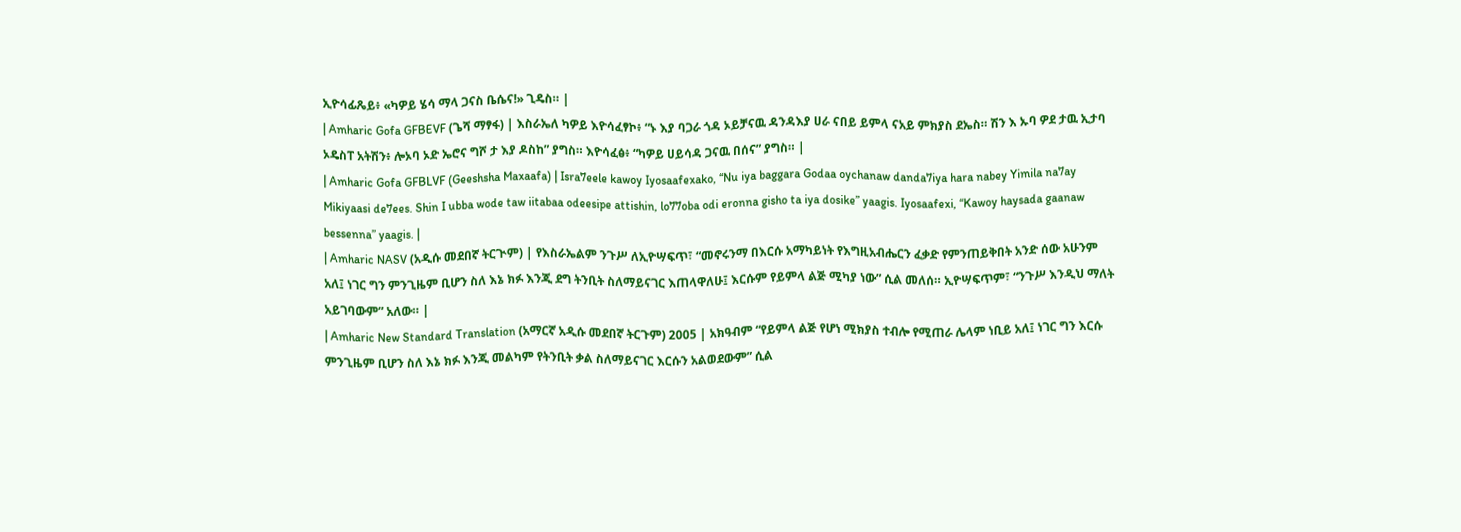ኢዮሳፊጼይ፥ «ካዎይ ሄሳ ማላ ጋናስ ቤሴና!» ጊዴስ። |
| Amharic Gofa GFBEVF (ጌሻ ማፃፋ) | እስራኤለ ካዎይ እዮሳፈፃኮ፥ “ኑ እያ ባጋራ ጎዳ ኦይቻናዉ ዳንዳእያ ሀራ ናበይ ይምላ ናአይ ምክያስ ደኤስ። ሽን እ ኡባ ዎደ ታዉ ኢታባ ኦዴስፐ አትሽን፥ ሎኦባ ኦድ ኤሮና ግሾ ታ እያ ዶስከ” ያግስ። እዮሳፈፅ፥ “ካዎይ ሀይሳዳ ጋናዉ በሰና” ያግስ። |
| Amharic Gofa GFBLVF (Geeshsha Maxaafa) | Isra7eele kawoy Iyosaafexako, “Nu iya baggara Godaa oychanaw danda7iya hara nabey Yimila na7ay Mikiyaasi de7ees. Shin I ubba wode taw iitabaa odeesipe attishin, lo77oba odi eronna gisho ta iya dosike” yaagis. Iyosaafexi, “Kawoy haysada gaanaw bessenna” yaagis. |
| Amharic NASV (አዲሱ መደበኛ ትርጒም) | የእስራኤልም ንጉሥ ለኢዮሣፍጥ፣ “መኖሩንማ በእርሱ አማካይነት የእግዚአብሔርን ፈቃድ የምንጠይቅበት አንድ ሰው አሁንም አለ፤ ነገር ግን ምንጊዜም ቢሆን ስለ እኔ ክፉ እንጂ ደግ ትንቢት ስለማይናገር እጠላዋለሁ፤ እርሱም የይምላ ልጅ ሚካያ ነው” ሲል መለሰ። ኢዮሣፍጥም፣ “ንጉሥ እንዲህ ማለት አይገባውም” አለው። |
| Amharic New Standard Translation (አማርኛ አዲሱ መደበኛ ትርጉም) 2005 | አክዓብም “የይምላ ልጅ የሆነ ሚክያስ ተብሎ የሚጠራ ሌላም ነቢይ አለ፤ ነገር ግን እርሱ ምንጊዜም ቢሆን ስለ እኔ ክፉ እንጂ መልካም የትንቢት ቃል ስለማይናገር እርሱን አልወደውም” ሲል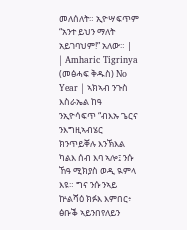መለሰለት። ኢዮሣፍጥም “አንተ ይህን ማለት አይገባህም!” አለው። |
| Amharic Tigrinya (መፅሓፍ ቅዱስ) No Year | ኣክኣብ ንጉስ እስራኤል ከዓ ንኢዮሳፍጥ “ብእኡ ጌርና ንእግዚኣብሄር ክንጥይቐሉ እንኽእል ካልእ ሰብ እባ ኣሎ፤ ንሱ ኸዓ ሚክያስ ወዲ ዪምላ እዩ። ግና ንሱ ንኣይ ኵልሻዕ ክፉእ እምበር፥ ፅቡቕ ኣይንበየለይን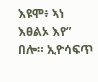እዩሞ፥ ኣነ እፀልኦ እየ” በሎ። ኢዮሳፍጥ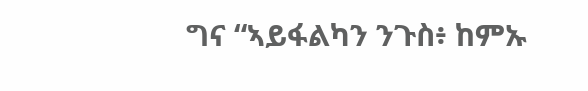ግና “ኣይፋልካን ንጉስ፥ ከምኡ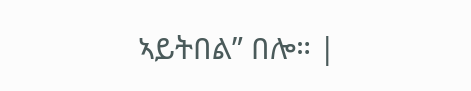ኣይትበል” በሎ። |